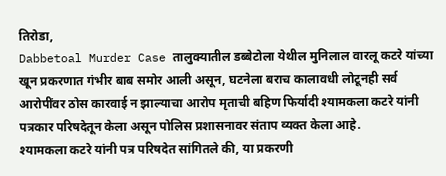तिरोडा,
Dabbetoal Murder Case तालुक्यातील डब्बेटोला येथील मुनिलाल वारलू कटरे यांच्या खून प्रकरणात गंभीर बाब समोर आली असून, घटनेला बराच कालावधी लोटूनही सर्व आरोपींवर ठोस कारवाई न झाल्याचा आरोप मृताची बहिण फिर्यादी श्यामकला कटरे यांनी पत्रकार परिषदेतून केला असून पोलिस प्रशासनावर संताप व्यक्त केला आहे.
श्यामकला कटरे यांनी पत्र परिषदेत सांगितले की, या प्रकरणी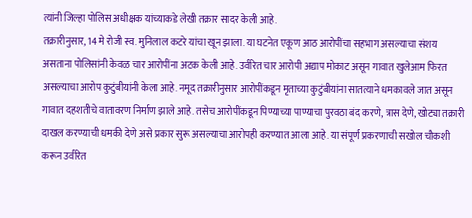त्यांनी जिल्हा पोलिस अधीक्षक यांच्याकडे लेखी तक्रार सादर केली आहे.
तक्रारीनुसार, 14 मे रोजी स्व. मुनिलाल कटरे यांचा खून झाला. या घटनेत एकूण आठ आरोपींचा सहभाग असल्याचा संशय असताना पोलिसांनी केवळ चार आरोपींना अटक केली आहे. उर्वरित चार आरोपी अद्याप मोकाट असून गावात खुलेआम फिरत असल्याचा आरोप कुटुंबीयांनी केला आहे. नमूद तक्रारीनुसार आरोपींकडून मृताच्या कुटुंबीयांना सातत्याने धमकावले जात असून गावात दहशतीचे वातावरण निर्माण झाले आहे. तसेच आरोपींकडून पिण्याच्या पाण्याचा पुरवठा बंद करणे, त्रास देणे, खोट्या तक्रारी दाखल करण्याची धमकी देणे असे प्रकार सुरू असल्याचा आरोपही करण्यात आला आहे. या संपूर्ण प्रकरणाची सखोल चौकशी करून उर्वरित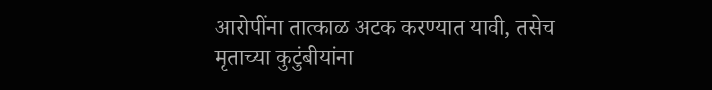आरोपींना तात्काळ अटक करण्यात यावी, तसेच मृताच्या कुटुंबीयांना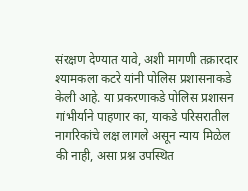संरक्षण देण्यात यावे, अशी मागणी तक्रारदार श्यामकला कटरे यांनी पोलिस प्रशासनाकडे केली आहे. या प्रकरणाकडे पोलिस प्रशासन गांभीर्याने पाहणार का, याकडे परिसरातील नागरिकांचे लक्ष लागले असून न्याय मिळेल की नाही, असा प्रश्न उपस्थित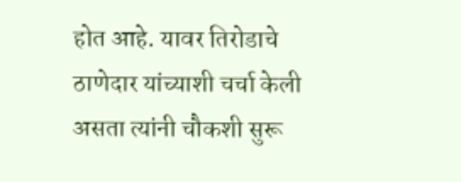होत आहे. यावर तिरोडाचे ठाणेदार यांच्याशी चर्चा केली असता त्यांनी चौकशी सुरू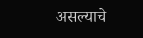असल्याचे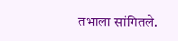तभाला सांगितले.